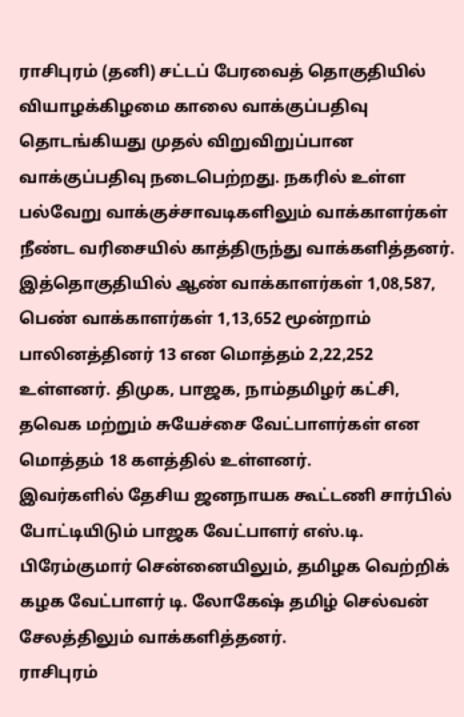ராசிபுரம் (தனி) சட்டப் பேரவைத் தொகுதியில் வியாழக்கிழமை காலை வாக்குப்பதிவு தொடங்கியது முதல் விறுவிறுப்பான வாக்குப்பதிவு நடைபெற்றது. நகரில் உள்ள பல்வேறு வாக்குச்சாவடிகளிலும் வாக்காளர்கள் நீண்ட வரிசையில் காத்திருந்து வாக்களித்தனர்.
இத்தொகுதியில் ஆண் வாக்காளர்கள் 1,08,587, பெண் வாக்காளர்கள் 1,13,652 மூன்றாம் பாலினத்தினர் 13 என மொத்தம் 2,22,252 உள்ளனர். திமுக, பாஜக, நாம்தமிழர் கட்சி, தவெக மற்றும் சுயேச்சை வேட்பாளர்கள் என மொத்தம் 18 களத்தில் உள்ளனர்.
இவர்களில் தேசிய ஜனநாயக கூட்டணி சார்பில் போட்டியிடும் பாஜக வேட்பாளர் எஸ்.டி. பிரேம்குமார் சென்னையிலும், தமிழக வெற்றிக் கழக வேட்பாளர் டி. லோகேஷ் தமிழ் செல்வன் சேலத்திலும் வாக்களித்தனர்.
ராசிபுரம்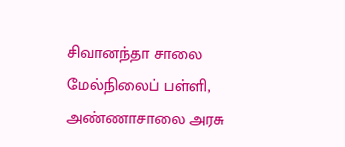சிவானந்தா சாலை மேல்நிலைப் பள்ளி, அண்ணாசாலை அரசு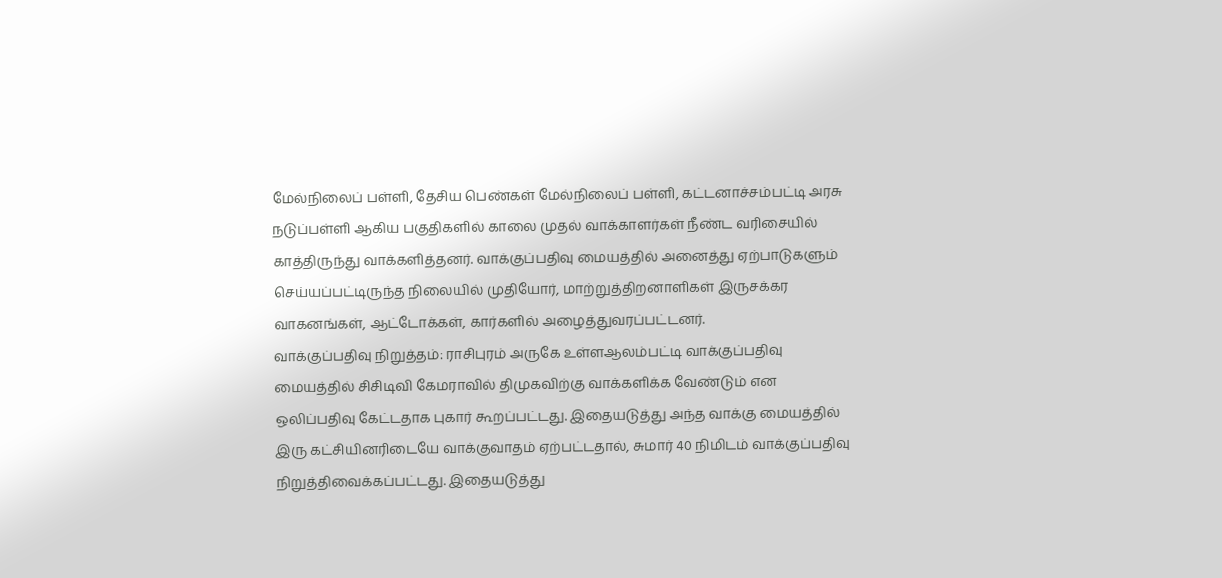மேல்நிலைப் பள்ளி, தேசிய பெண்கள் மேல்நிலைப் பள்ளி, கட்டனாச்சம்பட்டி அரசு நடுப்பள்ளி ஆகிய பகுதிகளில் காலை முதல் வாக்காளர்கள் நீண்ட வரிசையில் காத்திருந்து வாக்களித்தனர். வாக்குப்பதிவு மையத்தில் அனைத்து ஏற்பாடுகளும் செய்யப்பட்டிருந்த நிலையில் முதியோர், மாற்றுத்திறனாளிகள் இருசக்கர வாகனங்கள், ஆட்டோக்கள், கார்களில் அழைத்துவரப்பட்டனர்.
வாக்குப்பதிவு நிறுத்தம்: ராசிபுரம் அருகே உள்ளஆலம்பட்டி வாக்குப்பதிவு மையத்தில் சிசிடிவி கேமராவில் திமுகவிற்கு வாக்களிக்க வேண்டும் என ஒலிப்பதிவு கேட்டதாக புகார் கூறப்பட்டது. இதையடுத்து அந்த வாக்கு மையத்தில் இரு கட்சியினரிடையே வாக்குவாதம் ஏற்பட்டதால், சுமார் 40 நிமிடம் வாக்குப்பதிவு நிறுத்திவைக்கப்பட்டது. இதையடுத்து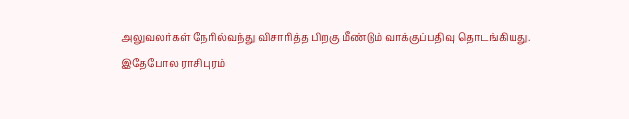அலுவலர்கள் நேரில்வந்து விசாரித்த பிறகு மீண்டும் வாக்குப்பதிவு தொடங்கியது.
இதேபோல ராசிபுரம்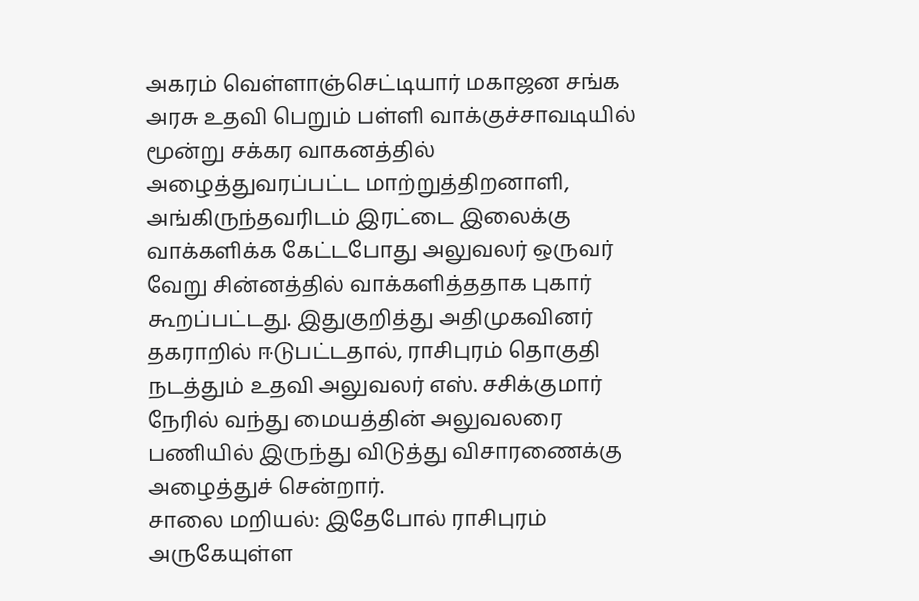அகரம் வெள்ளாஞ்செட்டியார் மகாஜன சங்க அரசு உதவி பெறும் பள்ளி வாக்குச்சாவடியில் மூன்று சக்கர வாகனத்தில் அழைத்துவரப்பட்ட மாற்றுத்திறனாளி, அங்கிருந்தவரிடம் இரட்டை இலைக்கு வாக்களிக்க கேட்டபோது அலுவலர் ஒருவர் வேறு சின்னத்தில் வாக்களித்ததாக புகார் கூறப்பட்டது. இதுகுறித்து அதிமுகவினர் தகராறில் ஈடுபட்டதால், ராசிபுரம் தொகுதி நடத்தும் உதவி அலுவலர் எஸ். சசிக்குமார் நேரில் வந்து மையத்தின் அலுவலரை பணியில் இருந்து விடுத்து விசாரணைக்கு அழைத்துச் சென்றார்.
சாலை மறியல்: இதேபோல் ராசிபுரம் அருகேயுள்ள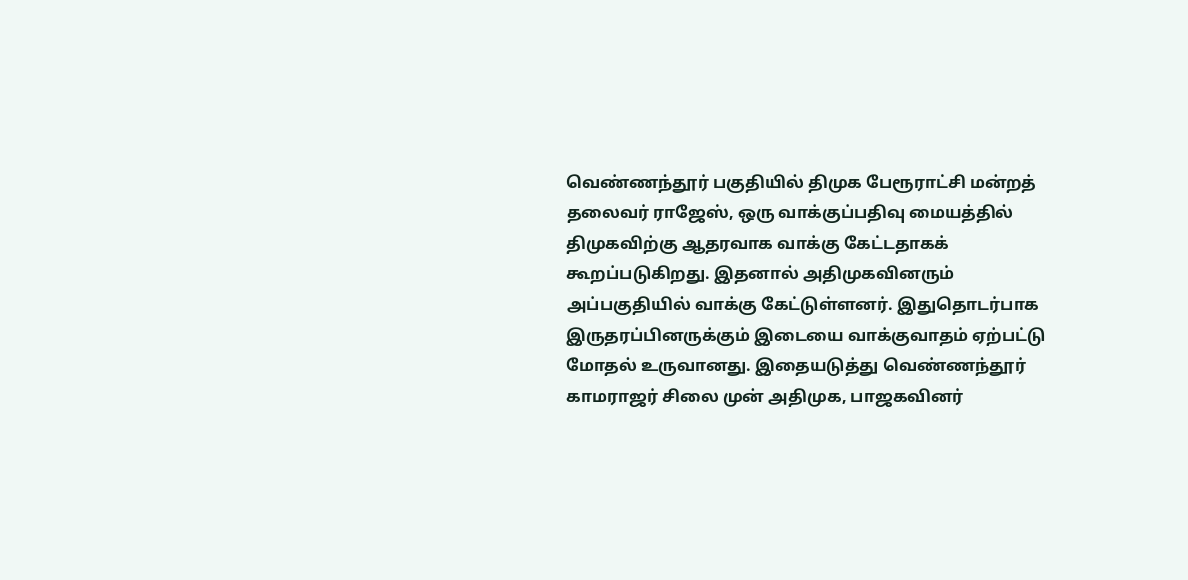வெண்ணந்தூர் பகுதியில் திமுக பேரூராட்சி மன்றத் தலைவர் ராஜேஸ், ஒரு வாக்குப்பதிவு மையத்தில் திமுகவிற்கு ஆதரவாக வாக்கு கேட்டதாகக் கூறப்படுகிறது. இதனால் அதிமுகவினரும் அப்பகுதியில் வாக்கு கேட்டுள்ளனர். இதுதொடர்பாக இருதரப்பினருக்கும் இடையை வாக்குவாதம் ஏற்பட்டு மோதல் உருவானது. இதையடுத்து வெண்ணந்தூர் காமராஜர் சிலை முன் அதிமுக, பாஜகவினர்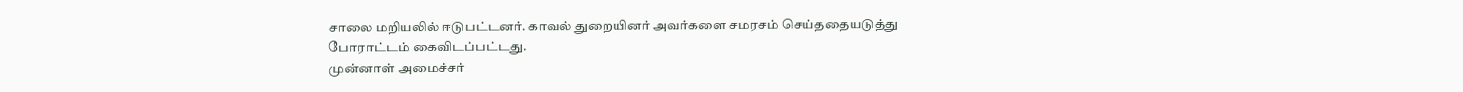சாலை மறியலில் ஈடுபட்டனர். காவல் துறையினர் அவர்களை சமரசம் செய்ததையடுத்து போராட்டம் கைவிடப்பட்டது.
முன்னாள் அமைச்சர்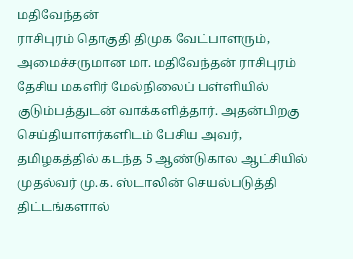மதிவேந்தன்
ராசிபுரம் தொகுதி திமுக வேட்பாளரும், அமைச்சருமான மா. மதிவேந்தன் ராசிபுரம் தேசிய மகளிர் மேல்நிலைப் பள்ளியில் குடும்பத்துடன் வாக்களித்தார். அதன்பிறகு செய்தியாளர்களிடம் பேசிய அவர், தமிழகத்தில் கடந்த 5 ஆண்டுகால ஆட்சியில் முதல்வர் மு.க. ஸ்டாலின் செயல்படுத்தி திட்டங்களால்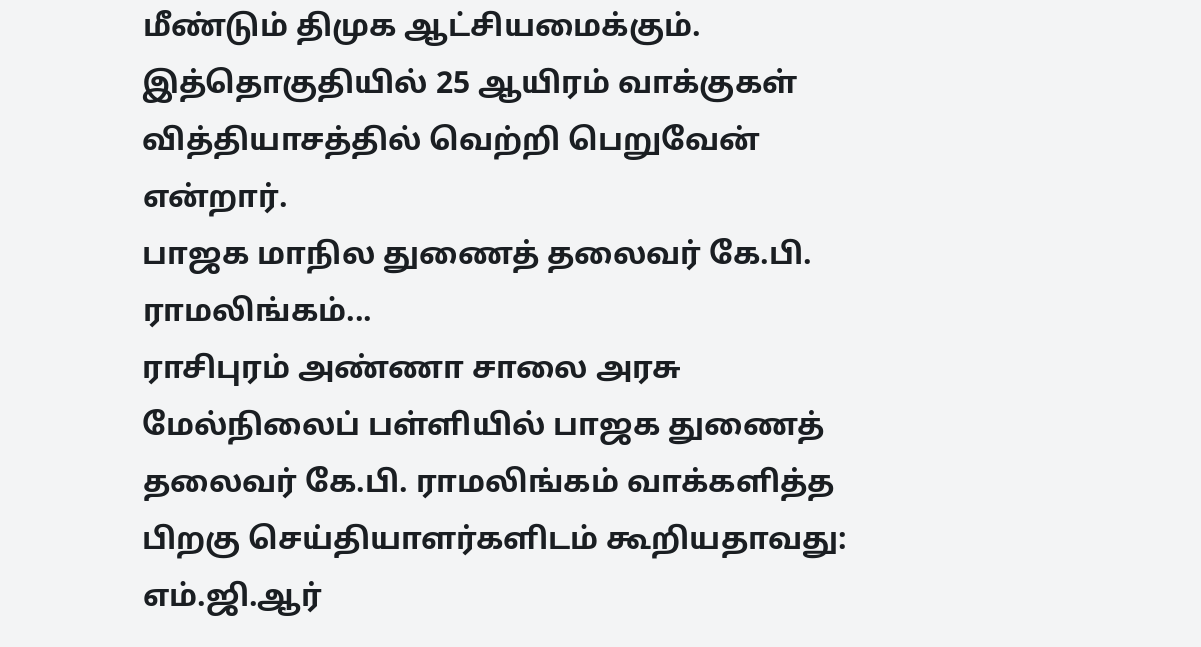மீண்டும் திமுக ஆட்சியமைக்கும். இத்தொகுதியில் 25 ஆயிரம் வாக்குகள் வித்தியாசத்தில் வெற்றி பெறுவேன் என்றார்.
பாஜக மாநில துணைத் தலைவர் கே.பி. ராமலிங்கம்...
ராசிபுரம் அண்ணா சாலை அரசு மேல்நிலைப் பள்ளியில் பாஜக துணைத் தலைவர் கே.பி. ராமலிங்கம் வாக்களித்த பிறகு செய்தியாளர்களிடம் கூறியதாவது:
எம்.ஜி.ஆர்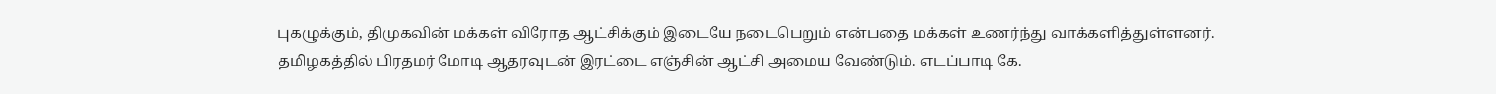புகழுக்கும், திமுகவின் மக்கள் விரோத ஆட்சிக்கும் இடையே நடைபெறும் என்பதை மக்கள் உணர்ந்து வாக்களித்துள்ளனர். தமிழகத்தில் பிரதமர் மோடி ஆதரவுடன் இரட்டை எஞ்சின் ஆட்சி அமைய வேண்டும். எடப்பாடி கே.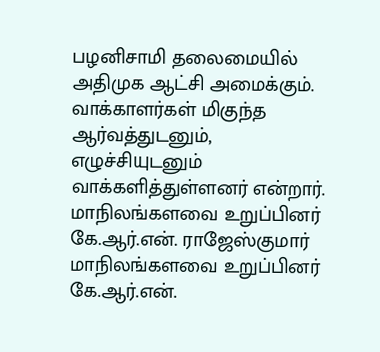பழனிசாமி தலைமையில் அதிமுக ஆட்சி அமைக்கும். வாக்காளர்கள் மிகுந்த ஆர்வத்துடனும், எழுச்சியுடனும் வாக்களித்துள்ளனர் என்றார்.
மாநிலங்களவை உறுப்பினர் கே.ஆர்.என். ராஜேஸ்குமார்
மாநிலங்களவை உறுப்பினர் கே.ஆர்.என்.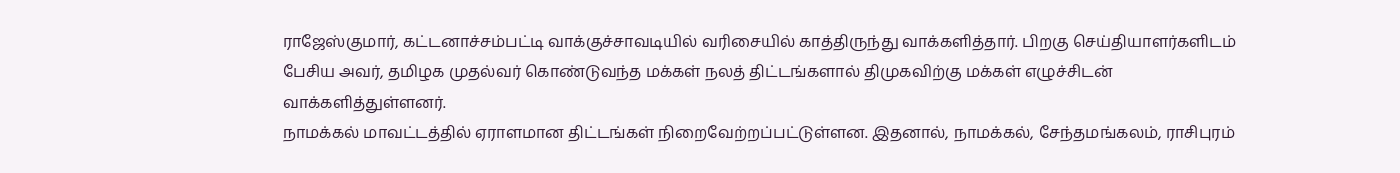ராஜேஸ்குமார், கட்டனாச்சம்பட்டி வாக்குச்சாவடியில் வரிசையில் காத்திருந்து வாக்களித்தார். பிறகு செய்தியாளர்களிடம் பேசிய அவர், தமிழக முதல்வர் கொண்டுவந்த மக்கள் நலத் திட்டங்களால் திமுகவிற்கு மக்கள் எழுச்சிடன் வாக்களித்துள்ளனர்.
நாமக்கல் மாவட்டத்தில் ஏராளமான திட்டங்கள் நிறைவேற்றப்பட்டுள்ளன. இதனால், நாமக்கல், சேந்தமங்கலம், ராசிபுரம்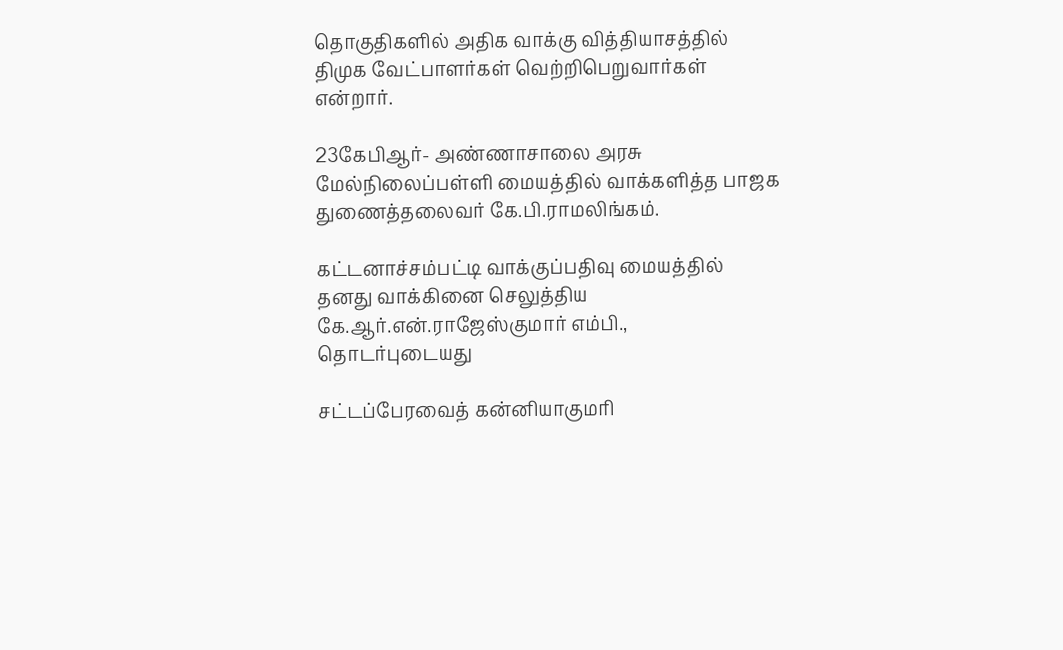தொகுதிகளில் அதிக வாக்கு வித்தியாசத்தில் திமுக வேட்பாளர்கள் வெற்றிபெறுவார்கள் என்றார்.

23கேபிஆர்- அண்ணாசாலை அரசு மேல்நிலைப்பள்ளி மையத்தில் வாக்களித்த பாஜக துணைத்தலைவர் கே.பி.ராமலிங்கம்.

கட்டனாச்சம்பட்டி வாக்குப்பதிவு மையத்தில் தனது வாக்கினை செலுத்திய கே.ஆர்.என்.ராஜேஸ்குமார் எம்பி.,
தொடர்புடையது

சட்டப்பேரவைத் கன்னியாகுமரி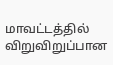மாவட்டத்தில் விறுவிறுப்பான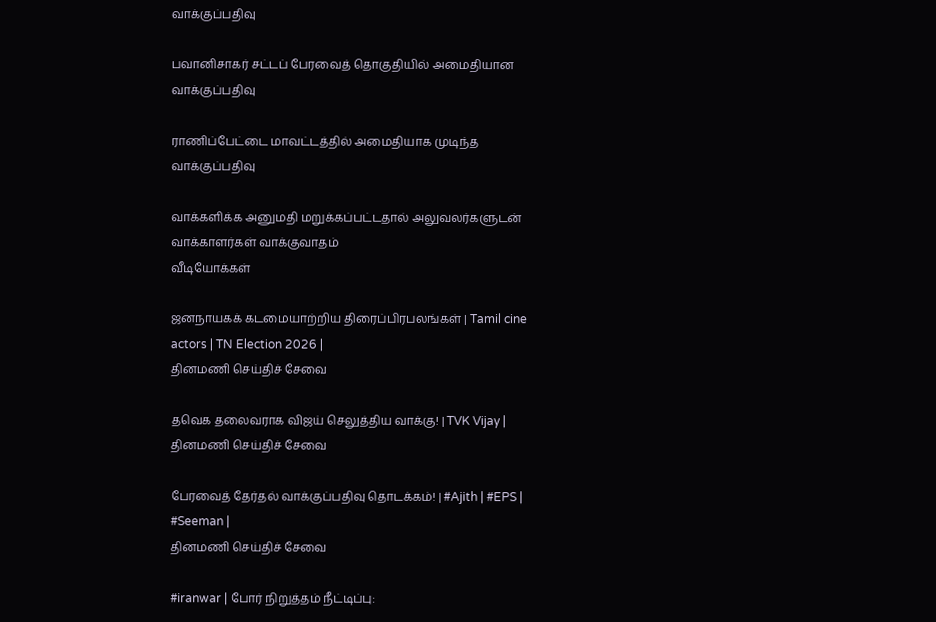வாக்குப்பதிவு

பவானிசாகர் சட்டப் பேரவைத் தொகுதியில் அமைதியான வாக்குப்பதிவு

ராணிப்பேட்டை மாவட்டத்தில் அமைதியாக முடிந்த வாக்குப்பதிவு

வாக்களிக்க அனுமதி மறுக்கப்பட்டதால் அலுவலர்களுடன் வாக்காளர்கள் வாக்குவாதம்
வீடியோக்கள்

ஜனநாயகக் கடமையாற்றிய திரைப்பிரபலங்கள் | Tamil cine actors | TN Election 2026 |
தினமணி செய்திச் சேவை

தவெக தலைவராக விஜய் செலுத்திய வாக்கு! | TVK Vijay |
தினமணி செய்திச் சேவை

பேரவைத் தேர்தல் வாக்குப்பதிவு தொடக்கம்! | #Ajith | #EPS | #Seeman |
தினமணி செய்திச் சேவை

#iranwar | போர் நிறுத்தம் நீட்டிப்பு: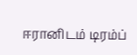ஈரானிடம் டிரம்ப்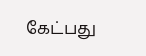கேட்பது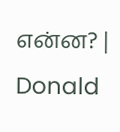என்ன? | Donald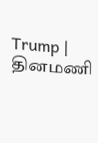Trump |
தினமணி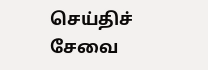செய்திச் சேவை